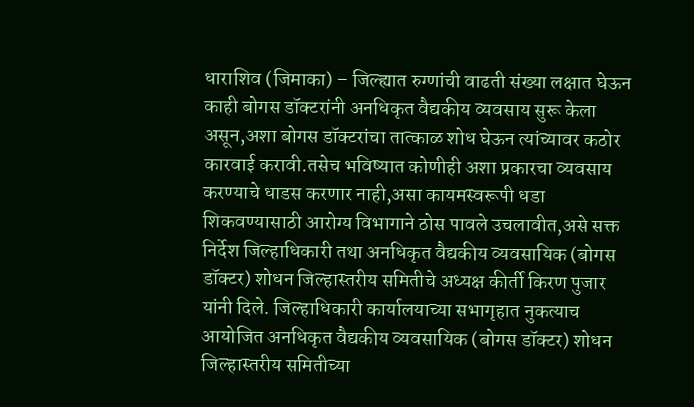धाराशिव (जिमाका) – जिल्ह्यात रुग्णांची वाढती संख्या लक्षात घेऊन काही बोगस डॉक्टरांनी अनधिकृत वैद्यकीय व्यवसाय सुरू केला असून,अशा बोगस डॉक्टरांचा तात्काळ शोध घेऊन त्यांच्यावर कठोर कारवाई करावी.तसेच भविष्यात कोणीही अशा प्रकारचा व्यवसाय करण्याचे धाडस करणार नाही,असा कायमस्वरूपी धडा शिकवण्यासाठी आरोग्य विभागाने ठोस पावले उचलावीत,असे सक्त निर्देश जिल्हाधिकारी तथा अनधिकृत वैद्यकीय व्यवसायिक (बोगस डॉक्टर) शोधन जिल्हास्तरीय समितीचे अध्यक्ष कीर्ती किरण पुजार यांनी दिले. जिल्हाधिकारी कार्यालयाच्या सभागृहात नुकत्याच आयोजित अनधिकृत वैद्यकीय व्यवसायिक (बोगस डॉक्टर) शोधन जिल्हास्तरीय समितीच्या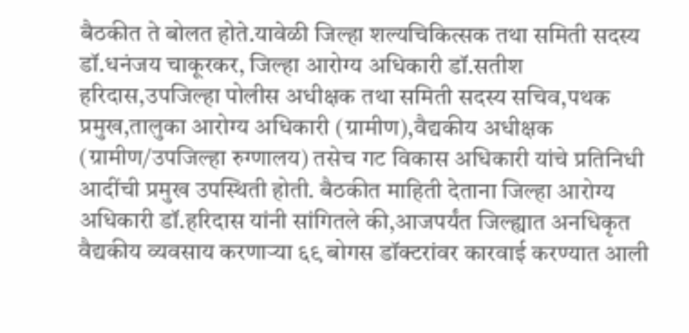बैठकीत ते बोलत होते.यावेळी जिल्हा शल्यचिकित्सक तथा समिती सदस्य डॉ.धनंजय चाकूरकर, जिल्हा आरोग्य अधिकारी डॉ.सतीश हरिदास,उपजिल्हा पोलीस अधीक्षक तथा समिती सदस्य सचिव,पथक प्रमुख,तालुका आरोग्य अधिकारी (ग्रामीण),वैद्यकीय अधीक्षक (ग्रामीण/उपजिल्हा रुग्णालय) तसेच गट विकास अधिकारी यांचे प्रतिनिधी आदींची प्रमुख उपस्थिती होती. बैठकीत माहिती देताना जिल्हा आरोग्य अधिकारी डॉ.हरिदास यांनी सांगितले की,आजपर्यंत जिल्ह्यात अनधिकृत वैद्यकीय व्यवसाय करणाऱ्या ६९ बोगस डॉक्टरांवर कारवाई करण्यात आली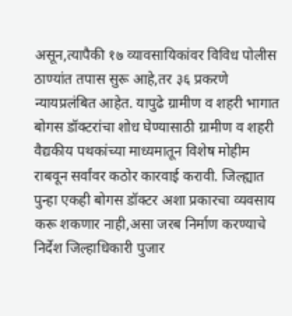असून,त्यापैकी १७ व्यावसायिकांवर विविध पोलीस ठाण्यांत तपास सुरू आहे,तर ३६ प्रकरणे न्यायप्रलंबित आहेत. यापुढे ग्रामीण व शहरी भागात बोगस डॉक्टरांचा शोध घेण्यासाठी ग्रामीण व शहरी वैद्यकीय पथकांच्या माध्यमातून विशेष मोहीम राबवून सर्वांवर कठोर कारवाई करावी. जिल्ह्यात पुन्हा एकही बोगस डॉक्टर अशा प्रकारचा व्यवसाय करू शकणार नाही,असा जरब निर्माण करण्याचे निर्देश जिल्हाधिकारी पुजार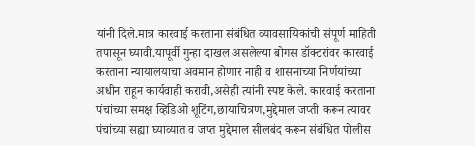यांनी दिले.मात्र कारवाई करताना संबंधित व्यावसायिकांची संपूर्ण माहिती तपासून घ्यावी.यापूर्वी गुन्हा दाखल असलेल्या बोगस डॉक्टरांवर कारवाई करताना न्यायालयाचा अवमान होणार नाही व शासनाच्या निर्णयांच्या अधीन राहून कार्यवाही करावी,असेही त्यांनी स्पष्ट केले. कारवाई करताना पंचांच्या समक्ष व्हिडिओ शूटिंग,छायाचित्रण,मुद्देमाल जप्ती करून त्यावर पंचांच्या सह्या घ्याव्यात व जप्त मुद्देमाल सीलबंद करून संबंधित पोलीस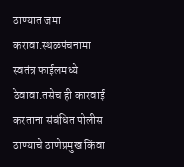ठाण्यात जमा करावा.स्थळपंचनामा स्वतंत्र फाईलमध्ये ठेवावा.तसेच ही कारवाई करताना संबंधित पोलीस ठाण्याचे ठाणेप्रमुख किंवा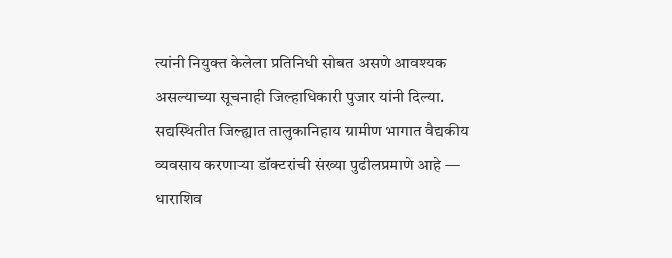त्यांनी नियुक्त केलेला प्रतिनिधी सोबत असणे आवश्यक असल्याच्या सूचनाही जिल्हाधिकारी पुजार यांनी दिल्या. सद्यस्थितीत जिल्ह्यात तालुकानिहाय ग्रामीण भागात वैद्यकीय व्यवसाय करणाऱ्या डॉक्टरांची संख्या पुढीलप्रमाणे आहे — धाराशिव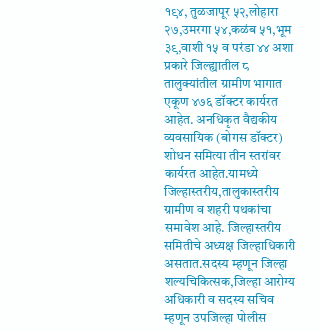१९४, तुळजापूर ५२,लोहारा २७,उमरगा ५४,कळंब ५१,भूम ३९,वाशी १५ व परंडा ४४ अशा प्रकारे जिल्ह्यातील ८ तालुक्यांतील ग्रामीण भागात एकूण ४७६ डॉक्टर कार्यरत आहेत. अनधिकृत वैद्यकीय व्यवसायिक (बोगस डॉक्टर) शोधन समित्या तीन स्तरांवर कार्यरत आहेत.यामध्ये जिल्हास्तरीय,तालुकास्तरीय ग्रामीण व शहरी पथकांचा समावेश आहे. जिल्हास्तरीय समितीचे अध्यक्ष जिल्हाधिकारी असतात.सदस्य म्हणून जिल्हा शल्यचिकित्सक,जिल्हा आरोग्य अधिकारी व सदस्य सचिव म्हणून उपजिल्हा पोलीस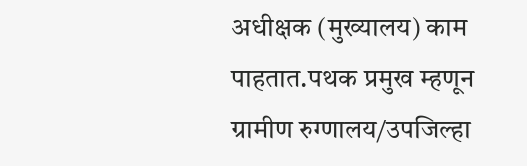अधीक्षक (मुख्यालय) काम पाहतात.पथक प्रमुख म्हणून ग्रामीण रुग्णालय/उपजिल्हा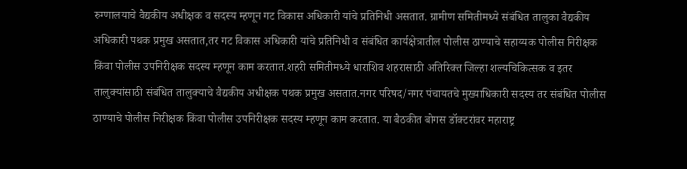रुग्णालयाचे वैद्यकीय अधीक्षक व सदस्य म्हणून गट विकास अधिकारी यांचे प्रतिनिधी असतात. ग्रामीण समितीमध्ये संबंधित तालुका वैद्यकीय अधिकारी पथक प्रमुख असतात,तर गट विकास अधिकारी यांचे प्रतिनिधी व संबंधित कार्यक्षेत्रातील पोलीस ठाण्याचे सहाय्यक पोलीस निरीक्षक किंवा पोलीस उपनिरीक्षक सदस्य म्हणून काम करतात.शहरी समितीमध्ये धाराशिव शहरासाठी अतिरिक्त जिल्हा शल्यचिकित्सक व इतर तालुक्यांसाठी संबंधित तालुक्याचे वैद्यकीय अधीक्षक पथक प्रमुख असतात.नगर परिषद/नगर पंचायतचे मुख्याधिकारी सदस्य तर संबंधित पोलीस ठाण्याचे पोलीस निरीक्षक किंवा पोलीस उपनिरीक्षक सदस्य म्हणून काम करतात. या बैठकीत बोगस डॉक्टरांवर महाराष्ट्र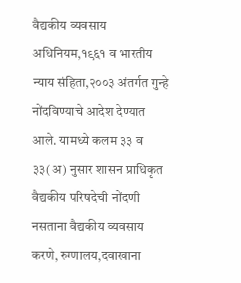वैद्यकीय व्यवसाय अधिनियम,१९६१ व भारतीय न्याय संहिता,२००३ अंतर्गत गुन्हे नोंदविण्याचे आदेश देण्यात आले. यामध्ये कलम ३३ व ३३(अ) नुसार शासन प्राधिकृत वैद्यकीय परिषदेची नोंदणी नसताना वैद्यकीय व्यवसाय करणे, रुग्णालय,दवाखाना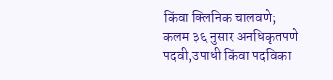किंवा क्लिनिक चालवणे; कलम ३६ नुसार अनधिकृतपणे पदवी,उपाधी किंवा पदविका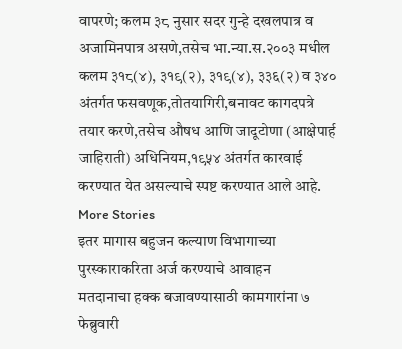वापरणे; कलम ३८ नुसार सदर गुन्हे दखलपात्र व अजामिनपात्र असणे,तसेच भा.न्या.स.२००३ मधील कलम ३१८(४), ३१९(२), ३१९(४), ३३६(२) व ३४० अंतर्गत फसवणूक,तोतयागिरी,बनावट कागदपत्रे तयार करणे,तसेच औषध आणि जादूटोणा (आक्षेपार्ह जाहिराती) अधिनियम,१९५४ अंतर्गत कारवाई करण्यात येत असल्याचे स्पष्ट करण्यात आले आहे.
More Stories
इतर मागास बहुजन कल्याण विभागाच्या पुरस्काराकरिता अर्ज करण्याचे आवाहन
मतदानाचा हक्क बजावण्यासाठी कामगारांना ७ फेब्रुवारी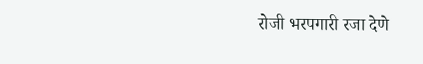रोजी भरपगारी रजा देणे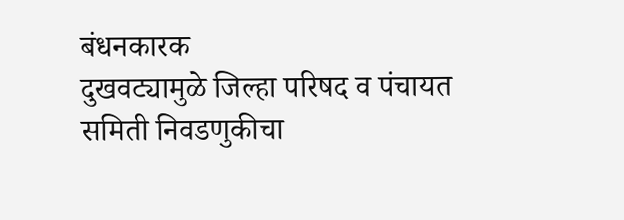बंधनकारक
दुखवट्यामुळे जिल्हा परिषद व पंचायत समिती निवडणुकीचा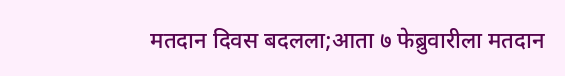मतदान दिवस बदलला;आता ७ फेब्रुवारीला मतदान